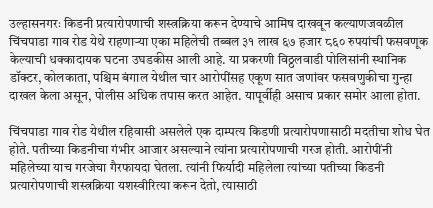उल्हासनगरः किडनी प्रत्यारोपणाची शस्त्रक्रिया करून देण्याचे आमिष दाखवून कल्याणजवळील चिंचपाडा गाव रोड येथे राहणाऱ्या एका महिलेची तब्बल ३१ लाख ६७ हजार ८६० रुपयांची फसवणूक केल्याची धक्कादायक घटना उघडकीस आली आहे. या प्रकरणी विठ्ठलवाडी पोलिसांनी स्थानिक डॉक्टर, कोलकाता, पश्चिम बंगाल येथील चार आरोपींसह एकूण सात जणांवर फसवणुकीचा गुन्हा दाखल केला असून, पोलीस अधिक तपास करत आहेत. यापूर्वीही असाच प्रकार समोर आला होता.

चिंचपाडा गाव रोड येथील रहिवासी असलेले एक दाम्पत्य किडणी प्रत्यारोपणासाठी मदतीचा शोध घेत होते. पतीच्या किडनीचा गंभीर आजार असल्याने त्यांना प्रत्यारोपणाची गरज होती. आरोपींनी महिलेच्या याच गरजेचा गैरफायदा घेतला. त्यांनी फिर्यादी महिलेला त्यांच्या पतीच्या किडनी प्रत्यारोपणाची शस्त्रक्रिया यशस्वीरित्या करून देतो, त्यासाठी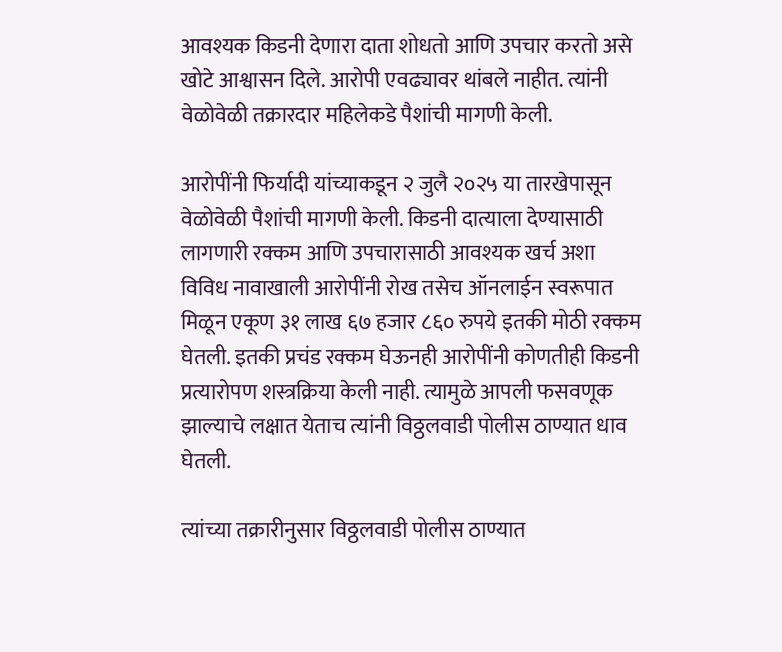आवश्यक किडनी देणारा दाता शोधतो आणि उपचार करतो असे खोटे आश्वासन दिले. आरोपी एवढ्यावर थांबले नाहीत. त्यांनी वेळोवेळी तक्रारदार महिलेकडे पैशांची मागणी केली.

आरोपींनी फिर्यादी यांच्याकडून २ जुलै २०२५ या तारखेपासून वेळोवेळी पैशांची मागणी केली. किडनी दात्याला देण्यासाठी लागणारी रक्कम आणि उपचारासाठी आवश्यक खर्च अशा विविध नावाखाली आरोपींनी रोख तसेच ऑनलाईन स्वरूपात मिळून एकूण ३१ लाख ६७ हजार ८६० रुपये इतकी मोठी रक्कम घेतली. इतकी प्रचंड रक्कम घेऊनही आरोपींनी कोणतीही किडनी प्रत्यारोपण शस्त्रक्रिया केली नाही. त्यामुळे आपली फसवणूक झाल्याचे लक्षात येताच त्यांनी विठ्ठलवाडी पोलीस ठाण्यात धाव घेतली.

त्यांच्या तक्रारीनुसार विठ्ठलवाडी पोलीस ठाण्यात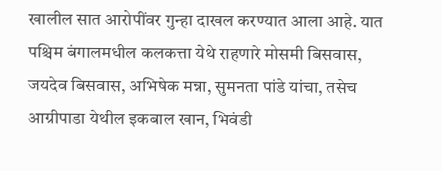खालील सात आरोपींवर गुन्हा दाखल करण्यात आला आहे. यात पश्चिम बंगालमधील कलकत्ता येथे राहणारे मोसमी बिसवास, जयदेव बिसवास, अभिषेक मन्ना, सुमनता पांडे यांचा, तसेच आग्रीपाडा येथील इकबाल खान, भिवंडी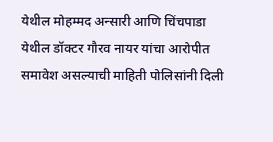येथील मोहम्मद अन्सारी आणि चिंचपाडा येथील डॉक्टर गौरव नायर यांचा आरोपीत समावेश असल्याची माहिती पोलिसांनी दिली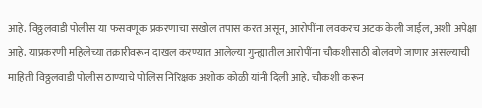आहे. विठ्ठलवाडी पोलीस या फसवणूक प्रकरणाचा सखोल तपास करत असून, आरोपींना लवकरच अटक केली जाईल, अशी अपेक्षा आहे. याप्रकरणी महिलेच्या तक्रारीवरून दाखल करण्यात आलेल्या गुन्ह्यातील आरोपींना चौकशीसाठी बोलवणे जाणार असल्याची माहिती विठ्ठलवाडी पोलीस ठाण्याचे पोलिस निरिक्षक अशोक कोळी यांनी दिली आहे. चौकशी करून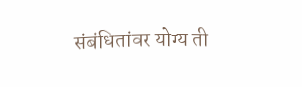संबंधितांवर योग्य ती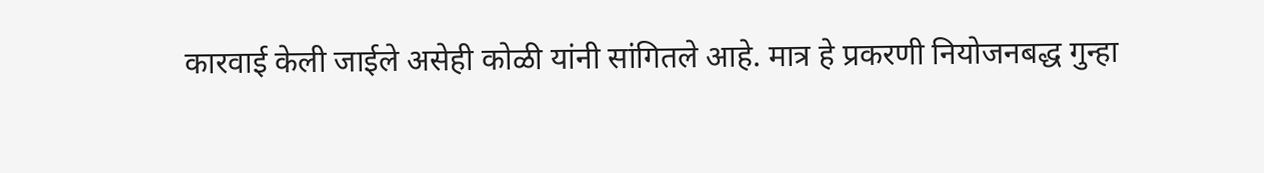कारवाई केली जाईले असेही कोळी यांनी सांगितले आहे. मात्र हे प्रकरणी नियोजनबद्ध गुन्हा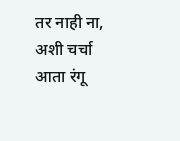तर नाही ना, अशी चर्चा आता रंगू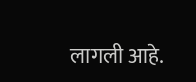लागली आहे.